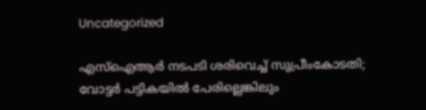Uncategorized

എസ്ഐആർ നടപടി ശരിവെച്ച് സുപ്രീംകോടതി; വോട്ടർ പട്ടികയില്‍ പേരില്ലെങ്കിലും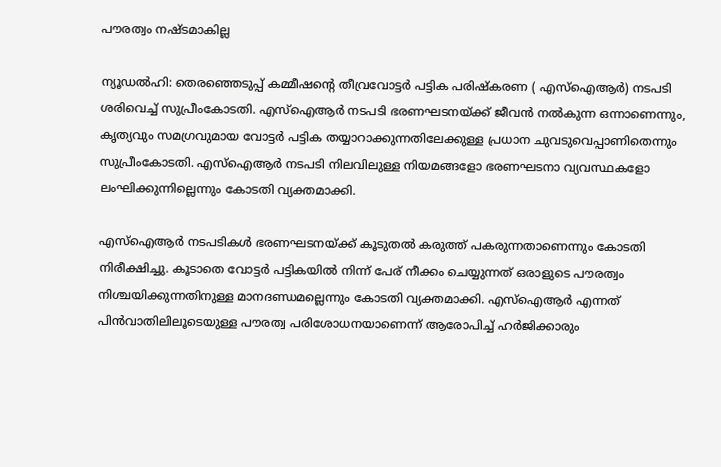പൗരത്വം നഷ്ടമാകില്ല

ന്യൂഡൽഹി: തെരഞ്ഞെടുപ്പ് കമ്മീഷൻ്റെ തീവ്രവോട്ടർ പട്ടിക പരിഷ്‌കരണ ( എസ്ഐആർ) നടപടി ശരിവെച്ച് സുപ്രീംകോടതി. എസ്ഐആർ നടപടി ഭരണഘടനയ്ക്ക് ജീവൻ നൽകുന്ന ഒന്നാണെന്നും, കൃത്യവും സമഗ്രവുമായ വോട്ടർ പട്ടിക തയ്യാറാക്കുന്നതിലേക്കുള്ള പ്രധാന ചുവടുവെപ്പാണിതെന്നും സുപ്രീംകോടതി. എസ്ഐആർ നടപടി നിലവിലുള്ള നിയമങ്ങളോ ഭരണഘടനാ വ്യവസ്ഥകളോ ലംഘിക്കുന്നില്ലെന്നും കോടതി വ്യക്തമാക്കി.

എസ്ഐആർ നടപടികൾ ഭരണഘടനയ്ക്ക് കൂടുതൽ കരുത്ത് പകരുന്നതാണെന്നും കോടതി നിരീക്ഷിച്ചു. കൂടാതെ വോട്ടർ പട്ടികയിൽ നിന്ന് പേര് നീക്കം ചെയ്യുന്നത് ഒരാളുടെ പൗരത്വം നിശ്ചയിക്കുന്നതിനുള്ള മാനദണ്ഡമല്ലെന്നും കോടതി വ്യക്തമാക്കി. എസ്ഐആർ എന്നത് പിൻവാതിലിലൂടെയുള്ള പൗരത്വ പരിശോധനയാണെന്ന് ആരോപിച്ച് ഹർജിക്കാരും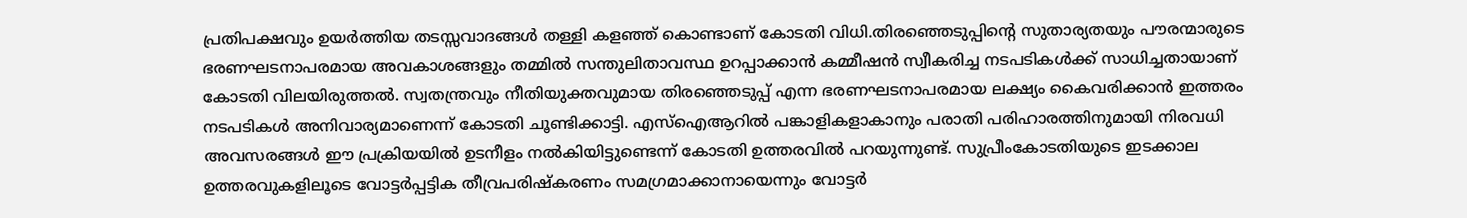പ്രതിപക്ഷവും ഉയർത്തിയ തടസ്സവാദങ്ങൾ തള്ളി കളഞ്ഞ് കൊണ്ടാണ് കോടതി വിധി.തിരഞ്ഞെടുപ്പിൻ്റെ സുതാര്യതയും പൗരന്മാരുടെ ഭരണഘടനാപരമായ അവകാശങ്ങളും തമ്മിൽ സന്തുലിതാവസ്ഥ ഉറപ്പാക്കാൻ കമ്മീഷൻ സ്വീകരിച്ച നടപടികൾക്ക് സാധിച്ചതായാണ് കോടതി വിലയിരുത്തൽ. സ്വതന്ത്രവും നീതിയുക്തവുമായ തിരഞ്ഞെടുപ്പ് എന്ന ഭരണഘടനാപരമായ ലക്ഷ്യം കൈവരിക്കാൻ ഇത്തരം നടപടികൾ അനിവാര്യമാണെന്ന് കോടതി ചൂണ്ടിക്കാട്ടി. എസ്ഐആറിൽ പങ്കാളികളാകാനും പരാതി പരിഹാരത്തിനുമായി നിരവധി അവസരങ്ങൾ ഈ പ്രക്രിയയിൽ ഉടനീളം നൽകിയിട്ടുണ്ടെന്ന് കോടതി ഉത്തരവിൽ പറയുന്നുണ്ട്. സുപ്രീംകോടതിയുടെ ഇടക്കാല ഉത്തരവുകളിലൂടെ വോട്ടർപ്പട്ടിക തീവ്രപരിഷ്‌കരണം സമഗ്രമാക്കാനായെന്നും വോട്ടര്‍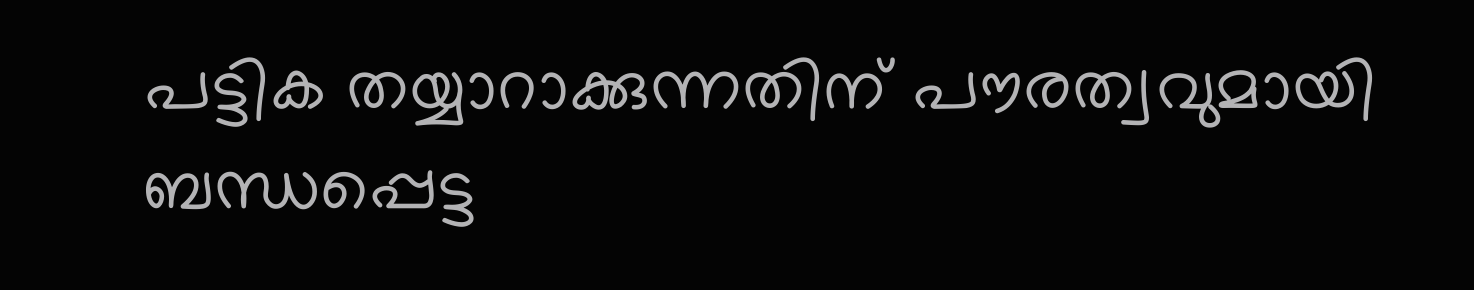പട്ടിക തയ്യാറാക്കുന്നതിന് പൗരത്വവുമായി ബന്ധപ്പെട്ട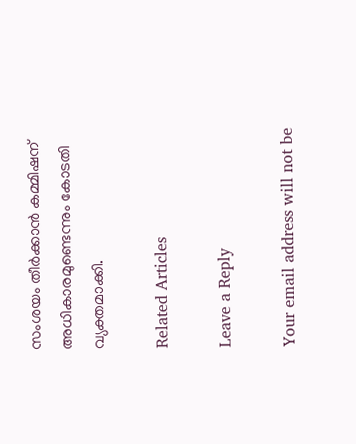സംശയം തീര്‍ക്കാന്‍ കമ്മിഷന് അധികാരമുണ്ടെന്നും കോടതി വ്യക്തമാക്കി.

Related Articles

Leave a Reply

Your email address will not be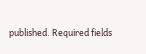published. Required fields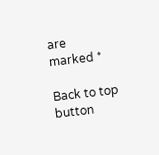are marked *

Back to top button